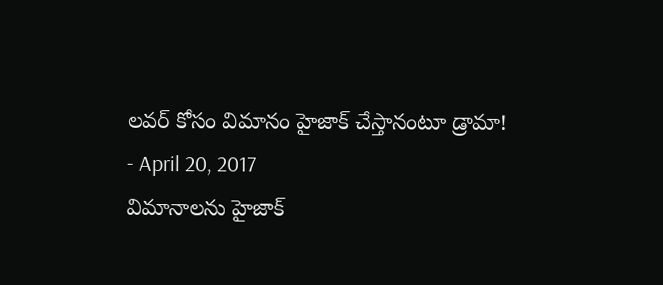లవర్ కోసం విమానం హైజాక్ చేస్తానంటూ డ్రామా!
- April 20, 2017
విమానాలను హైజాక్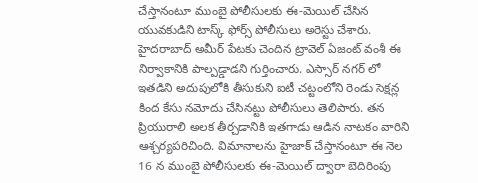చేస్తానంటూ ముంబై పోలీసులకు ఈ-మెయిల్ చేసిన యువకుడిని టాస్క్ ఫోర్స్ పోలీసులు అరెస్టు చేశారు. హైదరాబాద్ అమీర్ పేటకు చెందిన ట్రావెల్ ఏజంట్ వంశీ ఈ నిర్వాకానికి పాల్పడ్డాడని గుర్తించారు. ఎస్సార్ నగర్ లో ఇతడిని అదుపులోకి తీసుకుని ఐటీ చట్టంలోని రెండు సెక్షన్ల కింద కేసు నమోదు చేసినట్టు పోలీసులు తెలిపారు. తన ప్రియురాలి అలక తీర్చడానికి ఇతగాడు ఆడిన నాటకం వారిని ఆశ్చర్యపరిచింది. విమానాలను హైజాక్ చేస్తానంటూ ఈ నెల 16 న ముంబై పోలీసులకు ఈ-మెయిల్ ద్వారా బెదిరింపు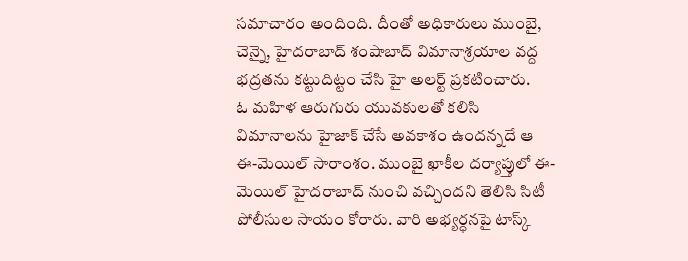సమాచారం అందింది. దీంతో అధికారులు ముంబై, చెన్నై, హైదరాబాద్ శంషాబాద్ విమానాశ్రయాల వద్ద భద్రతను కట్టుదిట్టం చేసి హై అలర్ట్ ప్రకటించారు.
ఓ మహిళ ఆరుగురు యువకులతో కలిసి విమానాలను హైజాక్ చేసే అవకాశం ఉందన్నదే ఆ ఈ-మెయిల్ సారాంశం. ముంబై ఖాకీల దర్యాప్తులో ఈ-మెయిల్ హైదరాబాద్ నుంచి వచ్చిందని తెలిసి సిటీ పోలీసుల సాయం కోరారు. వారి అభ్యర్ధనపై టాస్క్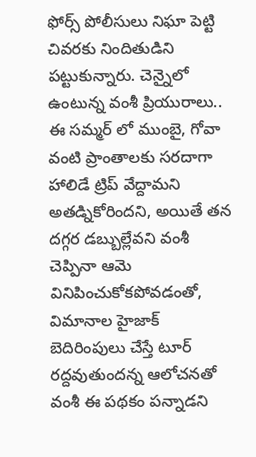ఫోర్స్ పోలీసులు నిఘా పెట్టి చివరకు నిందితుడిని పట్టుకున్నారు. చెన్నైలో ఉంటున్న వంశీ ప్రియురాలు.. ఈ సమ్మర్ లో ముంబై, గోవా వంటి ప్రాంతాలకు సరదాగా హాలిడే ట్రిప్ వేద్దామని అతడ్నికోరిందని, అయితే తన దగ్గర డబ్బుల్లేవని వంశీ చెప్పినా ఆమె వినిపించుకోకపోవడంతో, విమానాల హైజాక్ బెదిరింపులు చేస్తే టూర్ రద్దవుతుందన్న ఆలోచనతో వంశీ ఈ పథకం పన్నాడని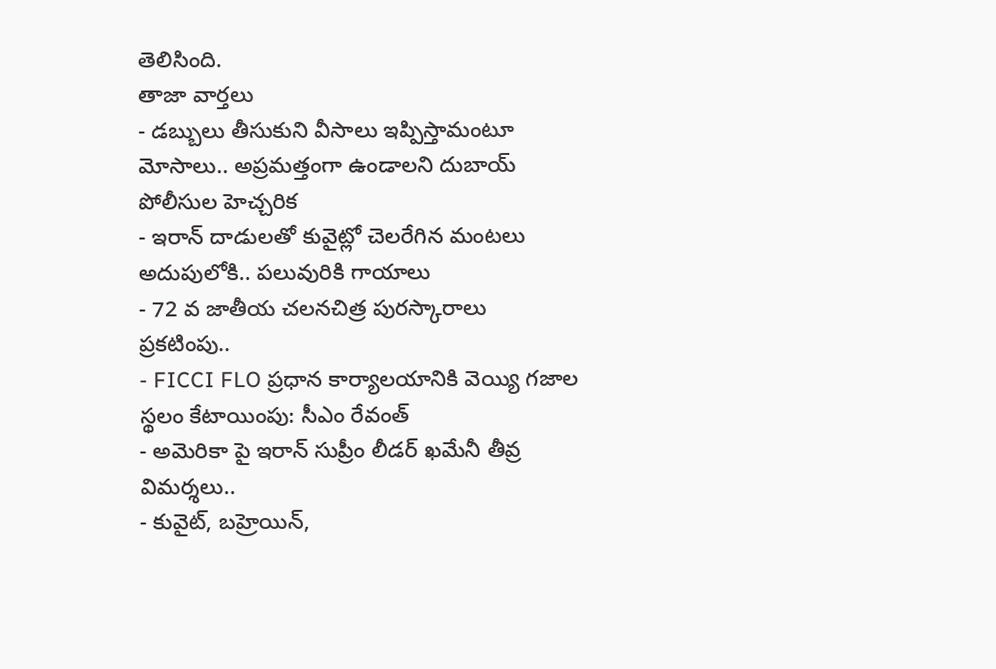తెలిసింది.
తాజా వార్తలు
- డబ్బులు తీసుకుని వీసాలు ఇప్పిస్తామంటూ మోసాలు.. అప్రమత్తంగా ఉండాలని దుబాయ్ పోలీసుల హెచ్చరిక
- ఇరాన్ దాడులతో కువైట్లో చెలరేగిన మంటలు అదుపులోకి.. పలువురికి గాయాలు
- 72 వ జాతీయ చలనచిత్ర పురస్కారాలు ప్రకటింపు..
- FICCI FLO ప్రధాన కార్యాలయానికి వెయ్యి గజాల స్థలం కేటాయింపు: సీఎం రేవంత్
- అమెరికా పై ఇరాన్ సుప్రీం లీడర్ ఖమేనీ తీవ్ర విమర్శలు..
- కువైట్, బహ్రెయిన్,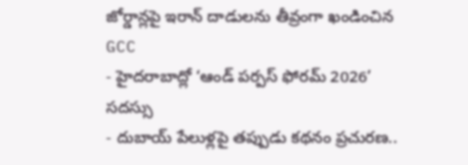జోర్డాన్లపై ఇరాన్ దాడులను తీవ్రంగా ఖండించిన GCC
- హైదరాబాద్లో ‘ఆండ్ పర్పస్ ఫోరమ్ 2026’ సదస్సు
- దుబాయ్ పేలుళ్లపై తప్పుడు కథనం ప్రచురణ..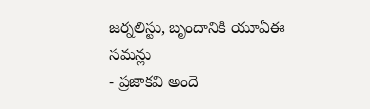జర్నలిస్టు, బృందానికి యూఏఈ సమన్లు
- ప్రజాకవి అందె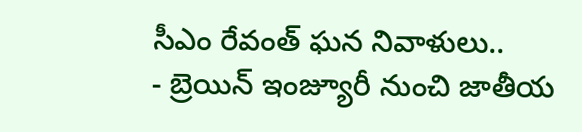సీఎం రేవంత్ ఘన నివాళులు..
- బ్రెయిన్ ఇంజ్యూరీ నుంచి జాతీయ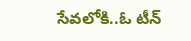సేవలోకి..ఓ టీన్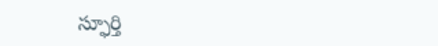స్ఫూర్తి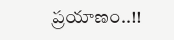ప్రయాణం..!!